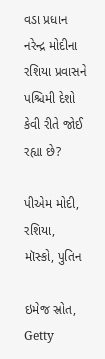વડા પ્રધાન નરેન્દ્ર મોદીના રશિયા પ્રવાસને પશ્ચિમી દેશો કેવી રીતે જોઈ રહ્યા છે?

પીએમ મોદી, રશિયા, મૉસ્કો, પુતિન

ઇમેજ સ્રોત, Getty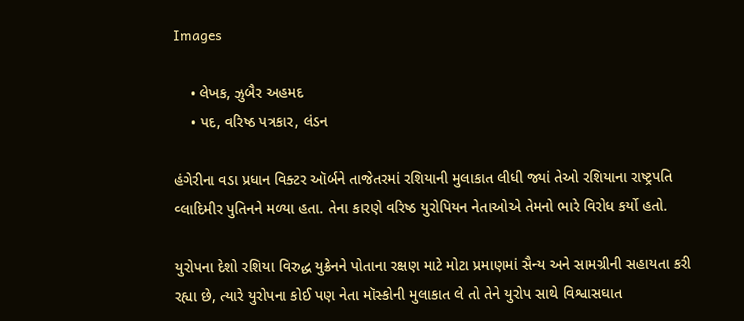Images

    • લેખક, ઝુબૈર અહમદ
    • પદ, વરિષ્ઠ પત્રકાર, લંડન

હંગેરીના વડા પ્રધાન વિક્ટર ઑર્બને તાજેતરમાં રશિયાની મુલાકાત લીધી જ્યાં તેઓ રશિયાના રાષ્ટ્રપતિ વ્લાદિમીર પુતિનને મળ્યા હતા. તેના કારણે વરિષ્ઠ યુરોપિયન નેતાઓએ તેમનો ભારે વિરોધ કર્યો હતો.

યુરોપના દેશો રશિયા વિરુદ્ધ યુક્રેનને પોતાના રક્ષણ માટે મોટા પ્રમાણમાં સૈન્ય અને સામગ્રીની સહાયતા કરી રહ્યા છે, ત્યારે યુરોપના કોઈ પણ નેતા મૉસ્કોની મુલાકાત લે તો તેને યુરોપ સાથે વિશ્વાસઘાત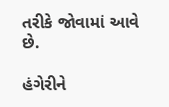તરીકે જોવામાં આવે છે.

હંગેરીને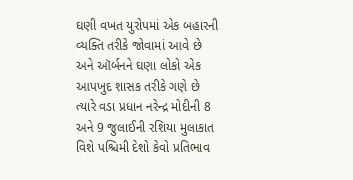ઘણી વખત યુરોપમાં એક બહારની વ્યક્તિ તરીકે જોવામાં આવે છે અને ઑર્બનને ઘણા લોકો એક આપખુદ શાસક તરીકે ગણે છે ત્યારે વડા પ્રધાન નરેન્દ્ર મોદીની 8 અને 9 જુલાઈની રશિયા મુલાકાત વિશે પશ્ચિમી દેશો કેવો પ્રતિભાવ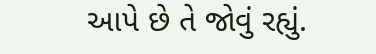આપે છે તે જોવું રહ્યું.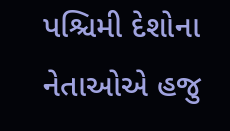પશ્ચિમી દેશોના નેતાઓએ હજુ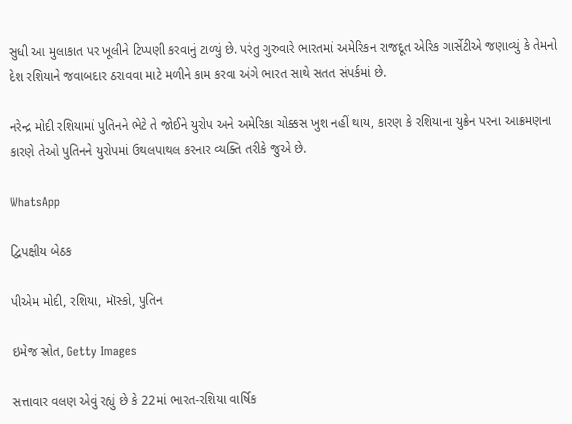સુધી આ મુલાકાત પર ખૂલીને ટિપ્પણી કરવાનું ટાળ્યું છે. પરંતુ ગુરુવારે ભારતમાં અમેરિકન રાજદૂત એરિક ગાર્સેટીએ જણાવ્યું કે તેમનો દેશ રશિયાને જવાબદાર ઠરાવવા માટે મળીને કામ કરવા અંગે ભારત સાથે સતત સંપર્કમાં છે.

નરેન્દ્ર મોદી રશિયામાં પુતિનને ભેટે તે જોઈને યુરોપ અને અમેરિકા ચોક્કસ ખુશ નહીં થાય, કારણ કે રશિયાના યુક્રેન પરના આક્રમણના કારણે તેઓ પુતિનને યુરોપમાં ઉથલપાથલ કરનાર વ્યક્તિ તરીકે જુએ છે.

WhatsApp

દ્વિપક્ષીય બેઠક

પીએમ મોદી, રશિયા, મૉસ્કો, પુતિન

ઇમેજ સ્રોત, Getty Images

સત્તાવાર વલણ એવું રહ્યું છે કે 22માં ભારત-રશિયા વાર્ષિક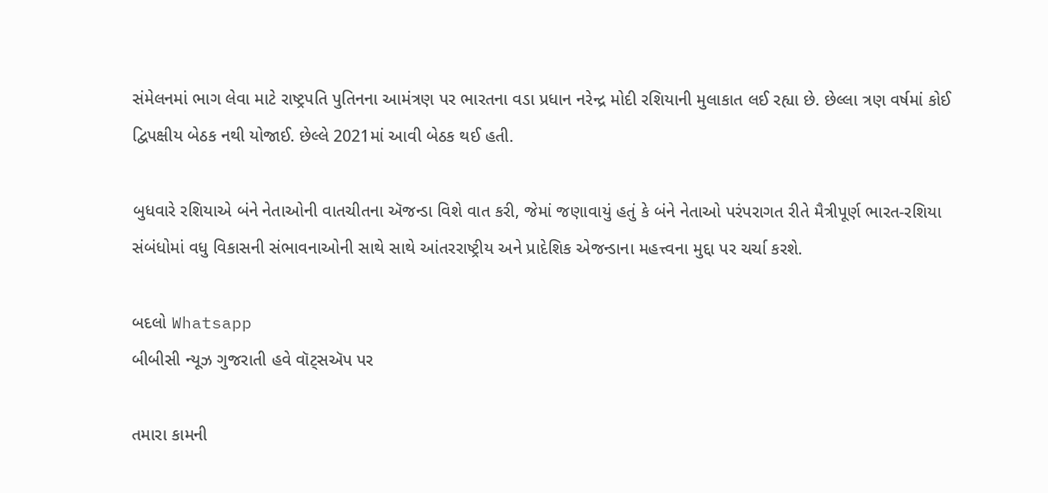સંમેલનમાં ભાગ લેવા માટે રાષ્ટ્રપતિ પુતિનના આમંત્રણ પર ભારતના વડા પ્રધાન નરેન્દ્ર મોદી રશિયાની મુલાકાત લઈ રહ્યા છે. છેલ્લા ત્રણ વર્ષમાં કોઈ દ્વિપક્ષીય બેઠક નથી યોજાઈ. છેલ્લે 2021માં આવી બેઠક થઈ હતી.

બુધવારે રશિયાએ બંને નેતાઓની વાતચીતના ઍજન્ડા વિશે વાત કરી, જેમાં જણાવાયું હતું કે બંને નેતાઓ પરંપરાગત રીતે મૈત્રીપૂર્ણ ભારત-રશિયા સંબંધોમાં વધુ વિકાસની સંભાવનાઓની સાથે સાથે આંતરરાષ્ટ્રીય અને પ્રાદેશિક એજન્ડાના મહત્ત્વના મુદ્દા પર ચર્ચા કરશે.

બદલો Whatsapp
બીબીસી ન્યૂઝ ગુજરાતી હવે વૉટ્સઍપ પર

તમારા કામની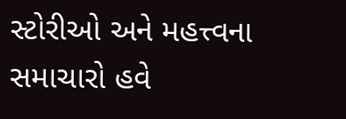સ્ટોરીઓ અને મહત્ત્વના સમાચારો હવે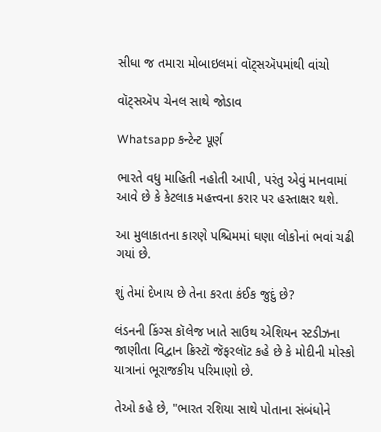સીધા જ તમારા મોબાઇલમાં વૉટ્સઍપમાંથી વાંચો

વૉટ્સઍપ ચેનલ સાથે જોડાવ

Whatsapp કન્ટેન્ટ પૂર્ણ

ભારતે વધુ માહિતી નહોતી આપી, પરંતુ એવું માનવામાં આવે છે કે કેટલાક મહત્ત્વના કરાર પર હસ્તાક્ષર થશે.

આ મુલાકાતના કારણે પશ્ચિમમાં ઘણા લોકોનાં ભવાં ચઢી ગયાં છે.

શું તેમાં દેખાય છે તેના કરતા કંઈક જુદું છે?

લંડનની કિંગ્સ કૉલેજ ખાતે સાઉથ એશિયન સ્ટડીઝના જાણીતા વિદ્વાન ક્રિસ્ટૉ જૅફરલૉટ કહે છે કે મોદીની મોસ્કો યાત્રાનાં ભૂરાજકીય પરિમાણો છે.

તેઓ કહે છે, "ભારત રશિયા સાથે પોતાના સંબંધોને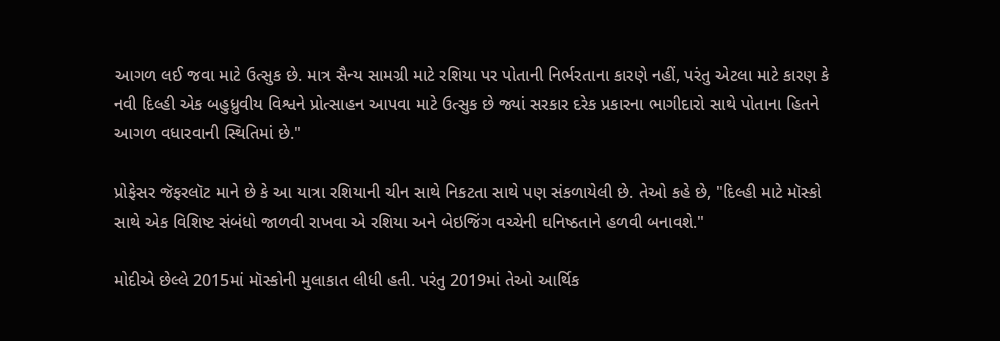આગળ લઈ જવા માટે ઉત્સુક છે. માત્ર સૈન્ય સામગ્રી માટે રશિયા પર પોતાની નિર્ભરતાના કારણે નહીં, પરંતુ એટલા માટે કારણ કે નવી દિલ્હી એક બહુધ્રુવીય વિશ્વને પ્રોત્સાહન આપવા માટે ઉત્સુક છે જ્યાં સરકાર દરેક પ્રકારના ભાગીદારો સાથે પોતાના હિતને આગળ વધારવાની સ્થિતિમાં છે."

પ્રોફેસર જૅફરલૉટ માને છે કે આ યાત્રા રશિયાની ચીન સાથે નિકટતા સાથે પણ સંકળાયેલી છે. તેઓ કહે છે, "દિલ્હી માટે મૉસ્કો સાથે એક વિશિષ્ટ સંબંધો જાળવી રાખવા એ રશિયા અને બેઇજિંગ વચ્ચેની ઘનિષ્ઠતાને હળવી બનાવશે."

મોદીએ છેલ્લે 2015માં મૉસ્કોની મુલાકાત લીધી હતી. પરંતુ 2019માં તેઓ આર્થિક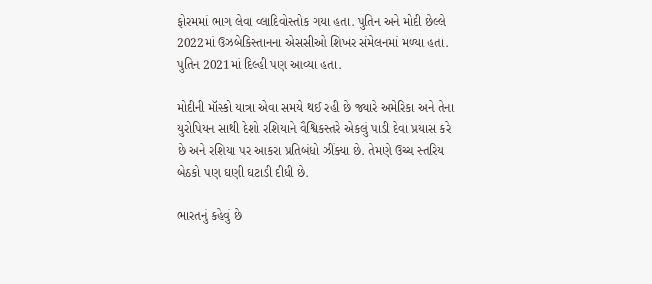ફોરમમાં ભાગ લેવા વ્લાદિવોસ્તોક ગયા હતા. પુતિન અને મોદી છેલ્લે 2022માં ઉઝબેકિસ્તાનના એસસીઓ શિખર સંમેલનમાં મળ્યા હતા. પુતિન 2021માં દિલ્હી પણ આવ્યા હતા.

મોદીની મૉસ્કો યાત્રા એવા સમયે થઈ રહી છે જ્યારે અમેરિકા અને તેના યુરોપિયન સાથી દેશો રશિયાને વૈશ્વિકસ્તરે એકલું પાડી દેવા પ્રયાસ કરે છે અને રશિયા પર આકરા પ્રતિબંધો ઝીંક્યા છે. તેમણે ઉચ્ચ સ્તરિય બેઠકો પણ ઘણી ઘટાડી દીધી છે.

ભારતનું કહેવું છે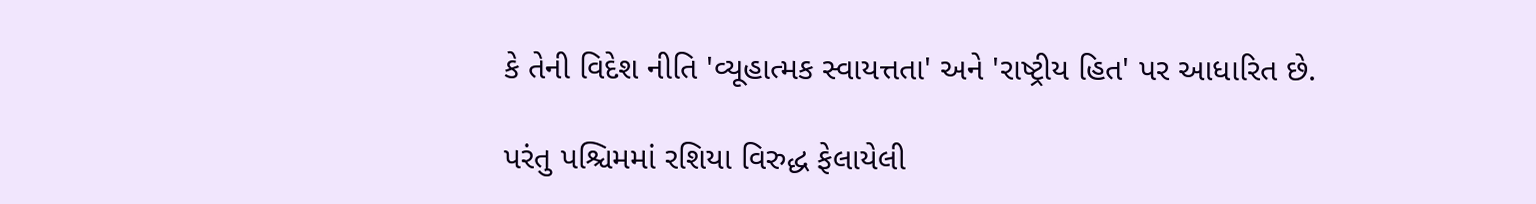કે તેની વિદેશ નીતિ 'વ્યૂહાત્મક સ્વાયત્તતા' અને 'રાષ્ટ્રીય હિત' પર આધારિત છે.

પરંતુ પશ્ચિમમાં રશિયા વિરુદ્ધ ફેલાયેલી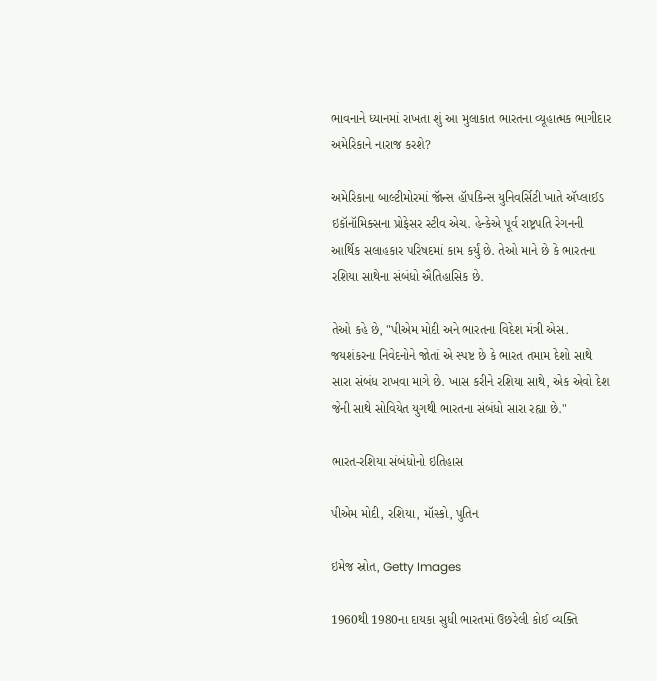ભાવનાને ધ્યાનમાં રાખતા શું આ મુલાકાત ભારતના વ્યૂહાત્મક ભાગીદાર અમેરિકાને નારાજ કરશે?

અમેરિકાના બાલ્ટીમોરમાં જૉન્સ હૉપકિન્સ યુનિવર્સિટી ખાતે ઍપ્લાઈડ ઇકૉનૉમિક્સના પ્રોફેસર સ્ટીવ એચ. હેન્કેએ પૂર્વ રાષ્ટ્રપતિ રેગનની આર્થિક સલાહકાર પરિષદમાં કામ કર્યું છે. તેઓ માને છે કે ભારતના રશિયા સાથેના સંબંધો ઐતિહાસિક છે.

તેઓ કહે છે, "પીએમ મોદી અને ભારતના વિદેશ મંત્રી એસ. જયશંકરના નિવેદનોને જોતાં એ સ્પષ્ટ છે કે ભારત તમામ દેશો સાથે સારા સંબંધ રાખવા માગે છે. ખાસ કરીને રશિયા સાથે, એક એવો દેશ જેની સાથે સોવિયેત યુગથી ભારતના સંબંધો સારા રહ્યા છે."

ભારત-રશિયા સંબંધોનો ઇતિહાસ

પીએમ મોદી, રશિયા, મૉસ્કો, પુતિન

ઇમેજ સ્રોત, Getty Images

1960થી 1980ના દાયકા સુધી ભારતમાં ઉછરેલી કોઈ વ્યક્તિ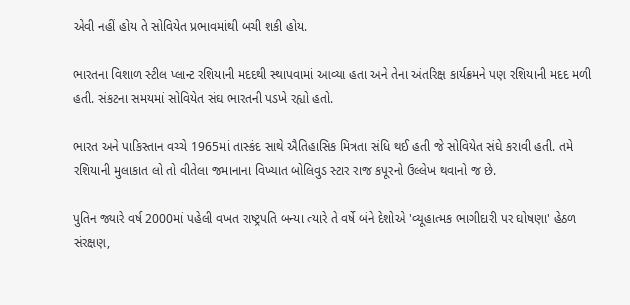એવી નહીં હોય તે સોવિયેત પ્રભાવમાંથી બચી શકી હોય.

ભારતના વિશાળ સ્ટીલ પ્લાન્ટ રશિયાની મદદથી સ્થાપવામાં આવ્યા હતા અને તેના અંતરિક્ષ કાર્યક્રમને પણ રશિયાની મદદ મળી હતી. સંકટના સમયમાં સોવિયેત સંઘ ભારતની પડખે રહ્યો હતો.

ભારત અને પાકિસ્તાન વચ્ચે 1965માં તાસ્કંદ સાથે ઐતિહાસિક મિત્રતા સંધિ થઈ હતી જે સોવિયેત સંઘે કરાવી હતી. તમે રશિયાની મુલાકાત લો તો વીતેલા જમાનાના વિખ્યાત બોલિવુડ સ્ટાર રાજ કપૂરનો ઉલ્લેખ થવાનો જ છે.

પુતિન જ્યારે વર્ષ 2000માં પહેલી વખત રાષ્ટ્રપતિ બન્યા ત્યારે તે વર્ષે બંને દેશોએ 'વ્યૂહાત્મક ભાગીદારી પર ઘોષણા' હેઠળ સંરક્ષણ,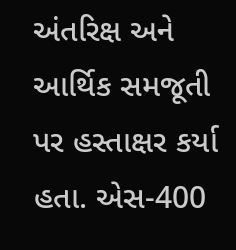અંતરિક્ષ અને આર્થિક સમજૂતી પર હસ્તાક્ષર કર્યા હતા. એસ-400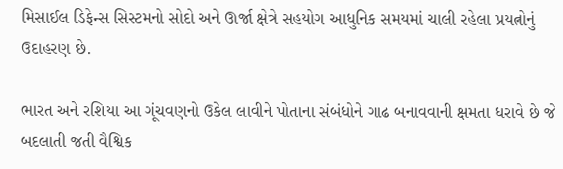મિસાઈલ ડિફેન્સ સિસ્ટમનો સોદો અને ઊર્જા ક્ષેત્રે સહયોગ આધુનિક સમયમાં ચાલી રહેલા પ્રયત્નોનું ઉદાહરણ છે.

ભારત અને રશિયા આ ગૂંચવણનો ઉકેલ લાવીને પોતાના સંબંધોને ગાઢ બનાવવાની ક્ષમતા ધરાવે છે જે બદલાતી જતી વૈશ્વિક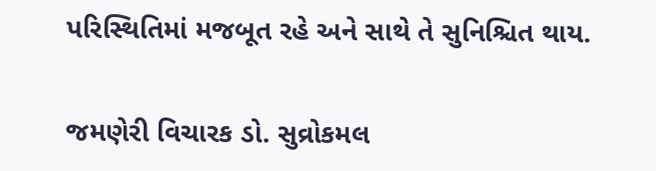પરિસ્થિતિમાં મજબૂત રહે અને સાથે તે સુનિશ્ચિત થાય.

જમણેરી વિચારક ડો. સુવ્રોકમલ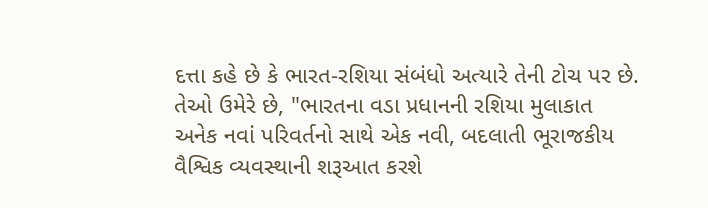દત્તા કહે છે કે ભારત-રશિયા સંબંધો અત્યારે તેની ટોચ પર છે. તેઓ ઉમેરે છે, "ભારતના વડા પ્રધાનની રશિયા મુલાકાત અનેક નવાં પરિવર્તનો સાથે એક નવી, બદલાતી ભૂરાજકીય વૈશ્વિક વ્યવસ્થાની શરૂઆત કરશે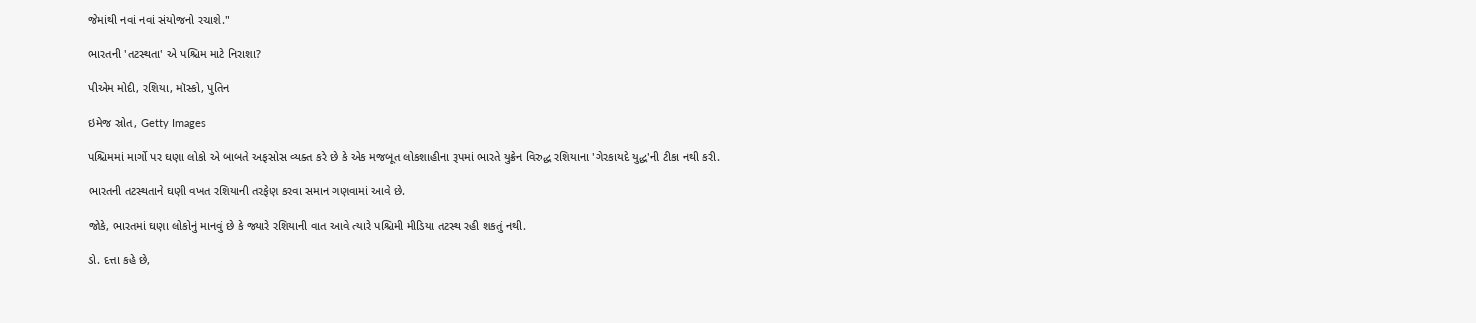જેમાંથી નવાં નવાં સંયોજનો રચાશે."

ભારતની 'તટસ્થતા' એ પશ્ચિમ માટે નિરાશા?

પીએમ મોદી, રશિયા, મૉસ્કો, પુતિન

ઇમેજ સ્રોત, Getty Images

પશ્ચિમમાં માર્ગો પર ઘણા લોકો એ બાબતે અફસોસ વ્યક્ત કરે છે કે એક મજબૂત લોકશાહીના રૂપમાં ભારતે યુક્રેન વિરુદ્ધ રશિયાના 'ગેરકાયદે યુદ્ધ'ની ટીકા નથી કરી.

ભારતની તટસ્થતાને ઘણી વખત રશિયાની તરફેણ કરવા સમાન ગણવામાં આવે છે.

જોકે, ભારતમાં ઘણા લોકોનું માનવું છે કે જ્યારે રશિયાની વાત આવે ત્યારે પશ્ચિમી મીડિયા તટસ્થ રહી શકતું નથી.

ડો. દત્તા કહે છે,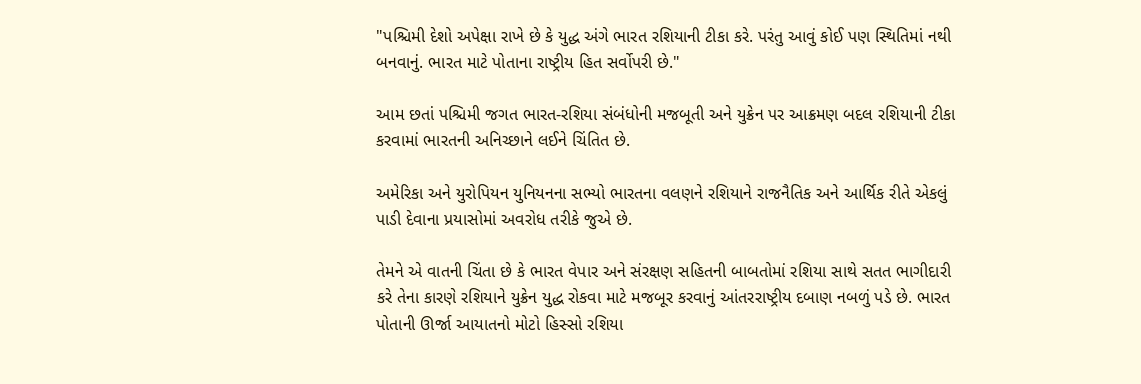"પશ્ચિમી દેશો અપેક્ષા રાખે છે કે યુદ્ધ અંગે ભારત રશિયાની ટીકા કરે. પરંતુ આવું કોઈ પણ સ્થિતિમાં નથી બનવાનું. ભારત માટે પોતાના રાષ્ટ્રીય હિત સર્વોપરી છે."

આમ છતાં પશ્ચિમી જગત ભારત-રશિયા સંબંધોની મજબૂતી અને યુક્રેન પર આક્રમણ બદલ રશિયાની ટીકા કરવામાં ભારતની અનિચ્છાને લઈને ચિંતિત છે.

અમેરિકા અને યુરોપિયન યુનિયનના સભ્યો ભારતના વલણને રશિયાને રાજનૈતિક અને આર્થિક રીતે એકલું પાડી દેવાના પ્રયાસોમાં અવરોધ તરીકે જુએ છે.

તેમને એ વાતની ચિંતા છે કે ભારત વેપાર અને સંરક્ષણ સહિતની બાબતોમાં રશિયા સાથે સતત ભાગીદારી કરે તેના કારણે રશિયાને યુક્રેન યુદ્ધ રોકવા માટે મજબૂર કરવાનું આંતરરાષ્ટ્રીય દબાણ નબળું પડે છે. ભારત પોતાની ઊર્જા આયાતનો મોટો હિસ્સો રશિયા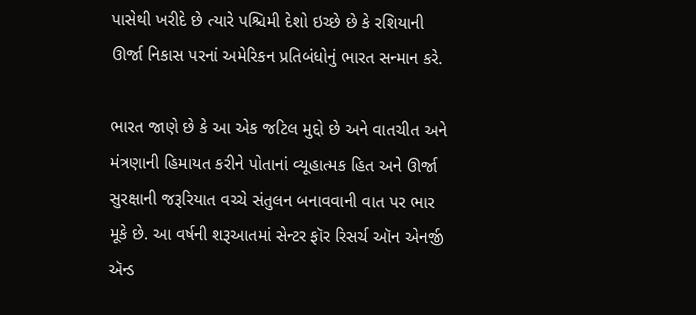પાસેથી ખરીદે છે ત્યારે પશ્ચિમી દેશો ઇચ્છે છે કે રશિયાની ઊર્જા નિકાસ પરનાં અમેરિકન પ્રતિબંધોનું ભારત સન્માન કરે.

ભારત જાણે છે કે આ એક જટિલ મુદ્દો છે અને વાતચીત અને મંત્રણાની હિમાયત કરીને પોતાનાં વ્યૂહાત્મક હિત અને ઊર્જા સુરક્ષાની જરૂરિયાત વચ્ચે સંતુલન બનાવવાની વાત પર ભાર મૂકે છે. આ વર્ષની શરૂઆતમાં સેન્ટર ફૉર રિસર્ચ ઑન એનર્જી ઍન્ડ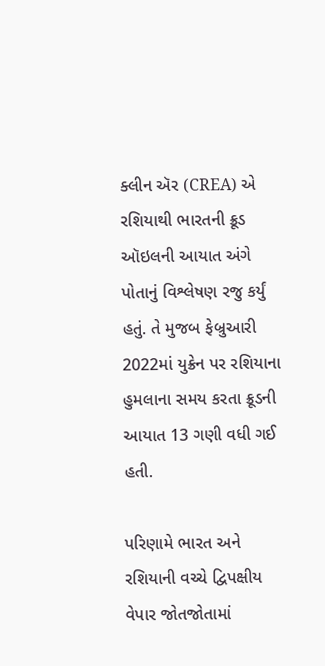ક્લીન ઍર (CREA) એ રશિયાથી ભારતની ક્રૂડ ઑઇલની આયાત અંગે પોતાનું વિશ્લેષણ રજુ કર્યું હતું. તે મુજબ ફેબ્રુઆરી 2022માં યુક્રેન પર રશિયાના હુમલાના સમય કરતા ક્રૂડની આયાત 13 ગણી વધી ગઈ હતી.

પરિણામે ભારત અને રશિયાની વચ્ચે દ્વિપક્ષીય વેપાર જોતજોતામાં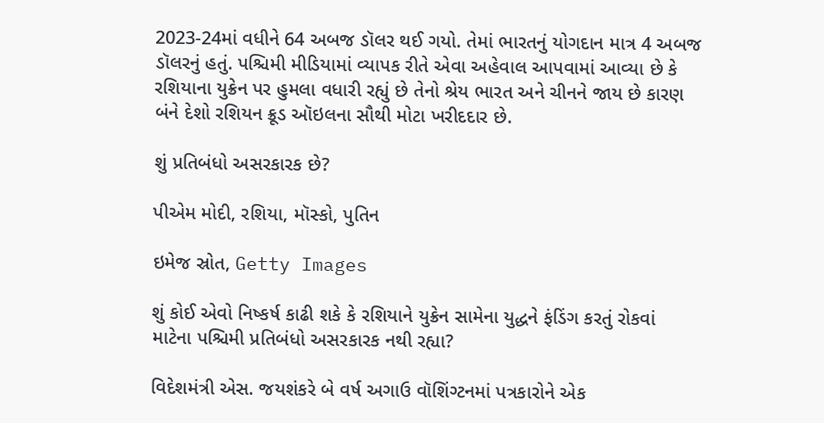2023-24માં વધીને 64 અબજ ડૉલર થઈ ગયો. તેમાં ભારતનું યોગદાન માત્ર 4 અબજ ડૉલરનું હતું. પશ્ચિમી મીડિયામાં વ્યાપક રીતે એવા અહેવાલ આપવામાં આવ્યા છે કે રશિયાના યુક્રેન પર હુમલા વધારી રહ્યું છે તેનો શ્રેય ભારત અને ચીનને જાય છે કારણ બંને દેશો રશિયન ક્રૂડ ઑઇલના સૌથી મોટા ખરીદદાર છે.

શું પ્રતિબંધો અસરકારક છે?

પીએમ મોદી, રશિયા, મૉસ્કો, પુતિન

ઇમેજ સ્રોત, Getty Images

શું કોઈ એવો નિષ્કર્ષ કાઢી શકે કે રશિયાને યુક્રેન સામેના યુદ્ધને ફંડિંગ કરતું રોકવાં માટેના પશ્ચિમી પ્રતિબંધો અસરકારક નથી રહ્યા?

વિદેશમંત્રી એસ. જયશંકરે બે વર્ષ અગાઉ વૉશિંગ્ટનમાં પત્રકારોને એક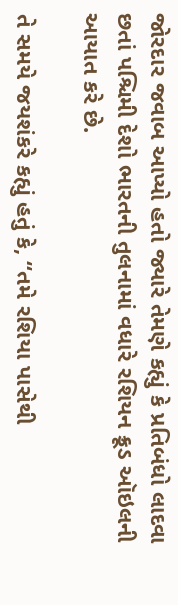જોરદાર જવાબ આપ્યો હતો જ્યારે તેમણે કહ્યું કે પ્રતિબંધો લાદવા છતાં પશ્ચિમી દેશો ભારતની તુલનામાં વધારે રશિયન ક્રૂડ ઑઇલની આયાત કરે છે.

તે સમયે જયશંકરે કહ્યું હતું કે, “તમે રશિયા પાસેથી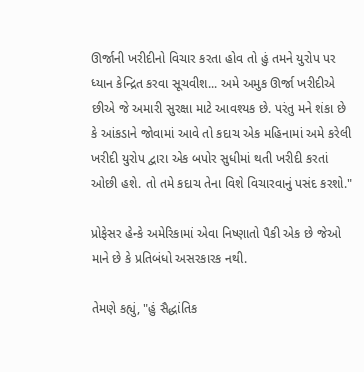ઊર્જાની ખરીદીનો વિચાર કરતા હોવ તો હું તમને યુરોપ પર ધ્યાન કેન્દ્રિત કરવા સૂચવીશ... અમે અમુક ઊર્જા ખરીદીએ છીએ જે અમારી સુરક્ષા માટે આવશ્યક છે. પરંતુ મને શંકા છે કે આંકડાને જોવામાં આવે તો કદાચ એક મહિનામાં અમે કરેલી ખરીદી યુરોપ દ્વારા એક બપોર સુધીમાં થતી ખરીદી કરતાં ઓછી હશે. તો તમે કદાચ તેના વિશે વિચારવાનું પસંદ કરશો."

પ્રોફેસર હેન્કે અમેરિકામાં એવા નિષ્ણાતો પૈકી એક છે જેઓ માને છે કે પ્રતિબંધો અસરકારક નથી.

તેમણે કહ્યું, "હું સૈદ્ધાંતિક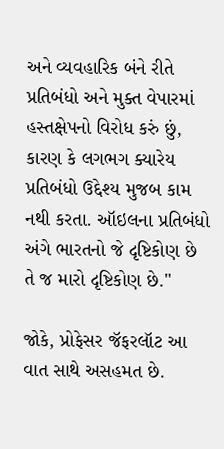અને વ્યવહારિક બંને રીતે પ્રતિબંધો અને મુક્ત વેપારમાં હસ્તક્ષેપનો વિરોધ કરું છું, કારણ કે લગભગ ક્યારેય પ્રતિબંધો ઉદ્દેશ્ય મુજબ કામ નથી કરતા. ઑઇલના પ્રતિબંધો અંગે ભારતનો જે દૃષ્ટિકોણ છે તે જ મારો દૃષ્ટિકોણ છે."

જોકે, પ્રોફેસર જૅફરલૉટ આ વાત સાથે અસહમત છે.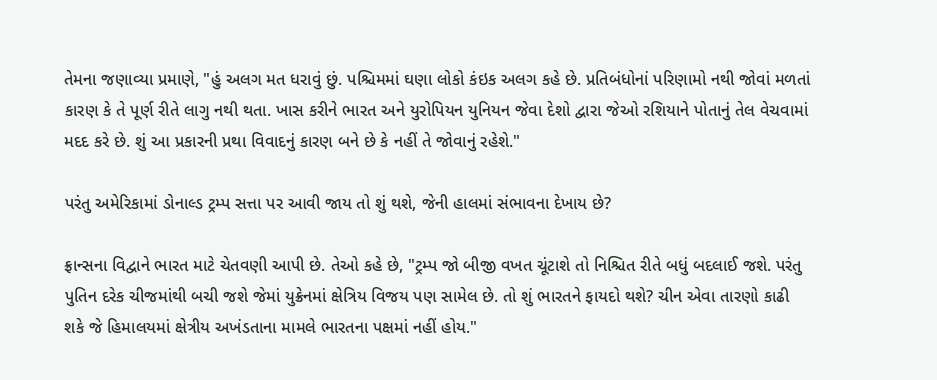તેમના જણાવ્યા પ્રમાણે, "હું અલગ મત ધરાવું છું. પશ્ચિમમાં ઘણા લોકો કંઇક અલગ કહે છે. પ્રતિબંધોનાં પરિણામો નથી જોવાં મળતાં કારણ કે તે પૂર્ણ રીતે લાગુ નથી થતા. ખાસ કરીને ભારત અને યુરોપિયન યુનિયન જેવા દેશો દ્વારા જેઓ રશિયાને પોતાનું તેલ વેચવામાં મદદ કરે છે. શું આ પ્રકારની પ્રથા વિવાદનું કારણ બને છે કે નહીં તે જોવાનું રહેશે."

પરંતુ અમેરિકામાં ડોનાલ્ડ ટ્રમ્પ સત્તા પર આવી જાય તો શું થશે, જેની હાલમાં સંભાવના દેખાય છે?

ફ્રાન્સના વિદ્વાને ભારત માટે ચેતવણી આપી છે. તેઓ કહે છે, "ટ્રમ્પ જો બીજી વખત ચૂંટાશે તો નિશ્ચિત રીતે બધું બદલાઈ જશે. પરંતુ પુતિન દરેક ચીજમાંથી બચી જશે જેમાં યુક્રેનમાં ક્ષેત્રિય વિજય પણ સામેલ છે. તો શું ભારતને ફાયદો થશે? ચીન એવા તારણો કાઢી શકે જે હિમાલયમાં ક્ષેત્રીય અખંડતાના મામલે ભારતના પક્ષમાં નહીં હોય."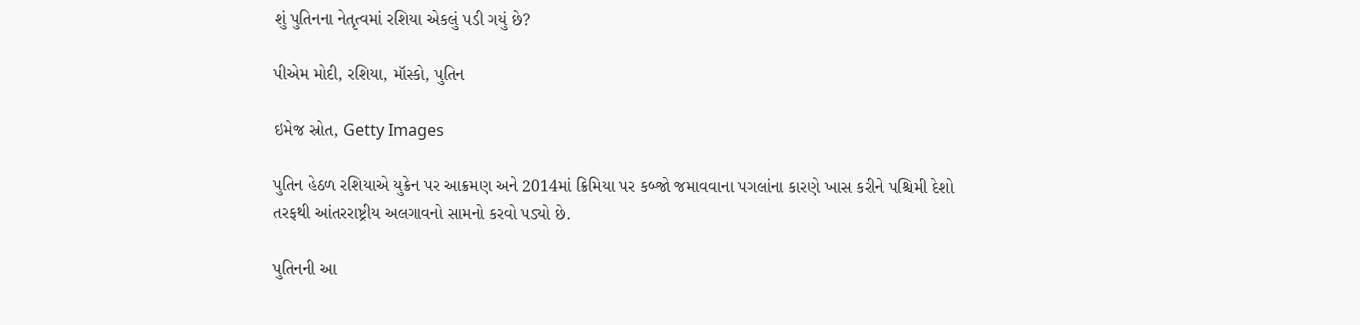શું પુતિનના નેતૃત્વમાં રશિયા એકલું પડી ગયું છે?

પીએમ મોદી, રશિયા, મૉસ્કો, પુતિન

ઇમેજ સ્રોત, Getty Images

પુતિન હેઠળ રશિયાએ યુક્રેન પર આક્રમણ અને 2014માં ક્રિમિયા પર કબ્જો જમાવવાના પગલાંના કારણે ખાસ કરીને પશ્ચિમી દેશો તરફથી આંતરરાષ્ટ્રીય અલગાવનો સામનો કરવો પડ્યો છે.

પુતિનની આ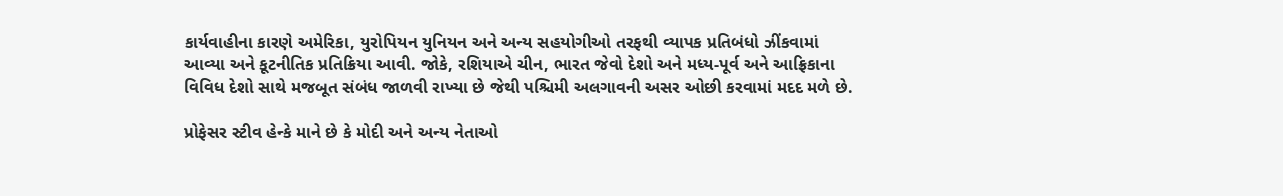કાર્યવાહીના કારણે અમેરિકા, યુરોપિયન યુનિયન અને અન્ય સહયોગીઓ તરફથી વ્યાપક પ્રતિબંધો ઝીંકવામાં આવ્યા અને કૂટનીતિક પ્રતિક્રિયા આવી. જોકે, રશિયાએ ચીન, ભારત જેવો દેશો અને મધ્ય-પૂર્વ અને આફ્રિકાના વિવિધ દેશો સાથે મજબૂત સંબંધ જાળવી રાખ્યા છે જેથી પશ્ચિમી અલગાવની અસર ઓછી કરવામાં મદદ મળે છે.

પ્રોફેસર સ્ટીવ હેન્કે માને છે કે મોદી અને અન્ય નેતાઓ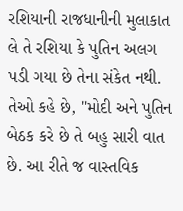રશિયાની રાજધાનીની મુલાકાત લે તે રશિયા કે પુતિન અલગ પડી ગયા છે તેના સંકેત નથી. તેઓ કહે છે, "મોદી અને પુતિન બેઠક કરે છે તે બહુ સારી વાત છે. આ રીતે જ વાસ્તવિક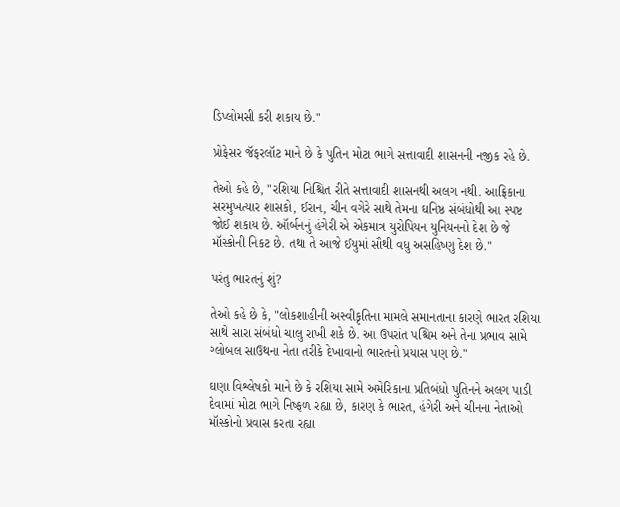ડિપ્લોમસી કરી શકાય છે."

પ્રોફેસર જૅફરલૉટ માને છે કે પુતિન મોટા ભાગે સત્તાવાદી શાસનની નજીક રહે છે.

તેઓ કહે છે, "રશિયા નિશ્ચિત રીતે સત્તાવાદી શાસનથી અલગ નથી. આફ્રિકાના સરમુખત્યાર શાસકો, ઈરાન, ચીન વગેરે સાથે તેમના ઘનિષ્ઠ સંબંધોથી આ સ્પષ્ટ જોઈ શકાય છે. ઑર્બનનું હંગેરી એ એકમાત્ર યુરોપિયન યુનિયનનો દેશ છે જે મૉસ્કોની નિકટ છે. તથા તે આજે ઈયુમાં સૌથી વધુ અસહિષ્ણુ દેશ છે."

પરંતુ ભારતનું શું?

તેઓ કહે છે કે, "લોકશાહીની અસ્વીકૃતિના મામલે સમાનતાના કારણે ભારત રશિયા સાથે સારા સંબંધો ચાલુ રાખી શકે છે. આ ઉપરાંત પશ્ચિમ અને તેના પ્રભાવ સામે ગ્લોબલ સાઉથના નેતા તરીકે દેખાવાનો ભારતનો પ્રયાસ પણ છે."

ઘણા વિશ્લેષકો માને છે કે રશિયા સામે અમેરિકાના પ્રતિબંધો પુતિનને અલગ પાડી દેવામાં મોટા ભાગે નિષ્ફળ રહ્યા છે, કારણ કે ભારત, હંગેરી અને ચીનના નેતાઓ મૉસ્કોનો પ્રવાસ કરતા રહ્યા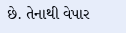છે. તેનાથી વેપાર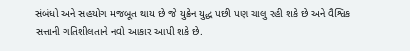સંબંધો અને સહયોગ મજબૂત થાય છે જે યુક્રેન યુદ્ધ પછી પણ ચાલુ રહી શકે છે અને વૈશ્વિક સત્તાની ગતિશીલતાને નવો આકાર આપી શકે છે.